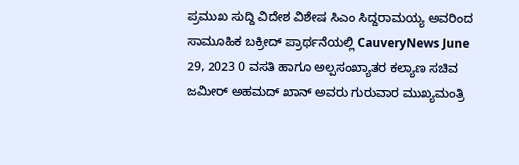ಪ್ರಮುಖ ಸುದ್ದಿ ವಿದೇಶ ವಿಶೇಷ ಸಿಎಂ ಸಿದ್ದರಾಮಯ್ಯ ಅವರಿಂದ ಸಾಮೂಹಿಕ ಬಕ್ರೀದ್ ಪ್ರಾರ್ಥನೆಯಲ್ಲಿ CauveryNews June 29, 2023 0 ವಸತಿ ಹಾಗೂ ಅಲ್ಪಸಂಖ್ಯಾತರ ಕಲ್ಯಾಣ ಸಚಿವ ಜಮೀರ್ ಅಹಮದ್ ಖಾನ್ ಅವರು ಗುರುವಾರ ಮುಖ್ಯಮಂತ್ರಿ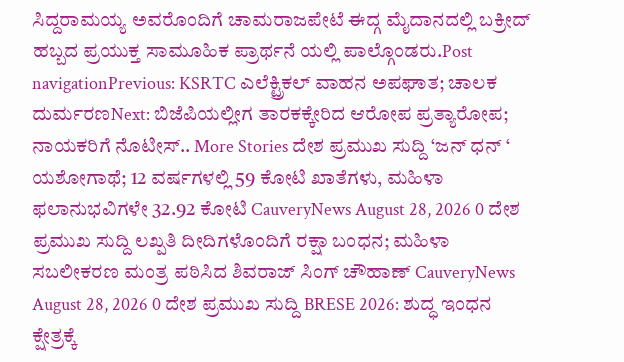ಸಿದ್ದರಾಮಯ್ಯ ಅವರೊಂದಿಗೆ ಚಾಮರಾಜಪೇಟೆ ಈದ್ಗ ಮೈದಾನದಲ್ಲಿ ಬಕ್ರೀದ್ ಹಬ್ಬದ ಪ್ರಯುಕ್ತ ಸಾಮೂಹಿಕ ಪ್ರಾರ್ಥನೆ ಯಲ್ಲಿ ಪಾಲ್ಗೊಂಡರು.Post navigationPrevious: KSRTC ಎಲೆಕ್ಟ್ರಿಕಲ್ ವಾಹನ ಅಪಘಾತ; ಚಾಲಕ ದುರ್ಮರಣNext: ಬಿಜೆಪಿಯಲ್ಲೀಗ ತಾರಕಕ್ಕೇರಿದ ಆರೋಪ ಪ್ರತ್ಯಾರೋಪ; ನಾಯಕರಿಗೆ ನೊಟೀಸ್.. More Stories ದೇಶ ಪ್ರಮುಖ ಸುದ್ದಿ ‘ಜನ್ ಧನ್ ‘ ಯಶೋಗಾಥೆ; 12 ವರ್ಷಗಳಲ್ಲಿ 59 ಕೋಟಿ ಖಾತೆಗಳು, ಮಹಿಳಾ ಫಲಾನುಭವಿಗಳೇ 32.92 ಕೋಟಿ CauveryNews August 28, 2026 0 ದೇಶ ಪ್ರಮುಖ ಸುದ್ದಿ ಲಖ್ಪತಿ ದೀದಿಗಳೊಂದಿಗೆ ರಕ್ಷಾ ಬಂಧನ; ಮಹಿಳಾ ಸಬಲೀಕರಣ ಮಂತ್ರ ಪಠಿಸಿದ ಶಿವರಾಜ್ ಸಿಂಗ್ ಚೌಹಾಣ್ CauveryNews August 28, 2026 0 ದೇಶ ಪ್ರಮುಖ ಸುದ್ದಿ BRESE 2026: ಶುದ್ಧ ಇಂಧನ ಕ್ಷೇತ್ರಕ್ಕೆ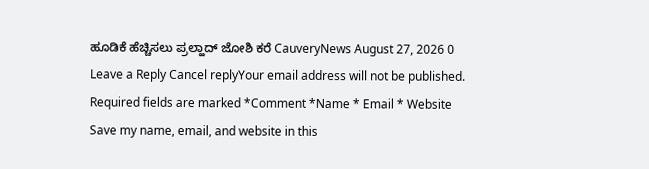ಹೂಡಿಕೆ ಹೆಚ್ಚಿಸಲು ಪ್ರಲ್ಹಾದ್ ಜೋಶಿ ಕರೆ CauveryNews August 27, 2026 0 Leave a Reply Cancel replyYour email address will not be published. Required fields are marked *Comment *Name * Email * Website Save my name, email, and website in this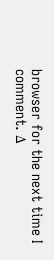browser for the next time I comment. Δ